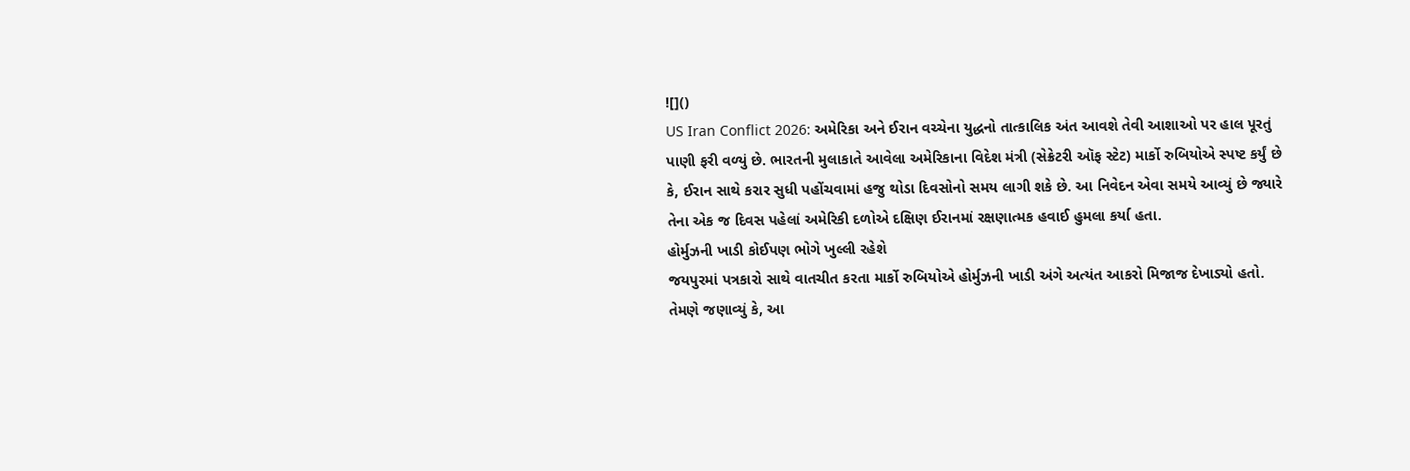![]()
US Iran Conflict 2026: અમેરિકા અને ઈરાન વચ્ચેના યુદ્ધનો તાત્કાલિક અંત આવશે તેવી આશાઓ પર હાલ પૂરતું પાણી ફરી વળ્યું છે. ભારતની મુલાકાતે આવેલા અમેરિકાના વિદેશ મંત્રી (સેક્રેટરી ઑફ સ્ટેટ) માર્કો રુબિયોએ સ્પષ્ટ કર્યું છે કે, ઈરાન સાથે કરાર સુધી પહોંચવામાં હજુ થોડા દિવસોનો સમય લાગી શકે છે. આ નિવેદન એવા સમયે આવ્યું છે જ્યારે તેના એક જ દિવસ પહેલાં અમેરિકી દળોએ દક્ષિણ ઈરાનમાં રક્ષણાત્મક હવાઈ હુમલા કર્યા હતા.
હોર્મુઝની ખાડી કોઈપણ ભોગે ખુલ્લી રહેશે
જયપુરમાં પત્રકારો સાથે વાતચીત કરતા માર્કો રુબિયોએ હોર્મુઝની ખાડી અંગે અત્યંત આકરો મિજાજ દેખાડ્યો હતો. તેમણે જણાવ્યું કે, આ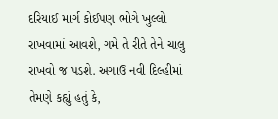દરિયાઈ માર્ગ કોઈપણ ભોગે ખુલ્લો રાખવામાં આવશે, ગમે તે રીતે તેને ચાલુ રાખવો જ પડશે. અગાઉ નવી દિલ્હીમાં તેમણે કહ્યું હતું કે,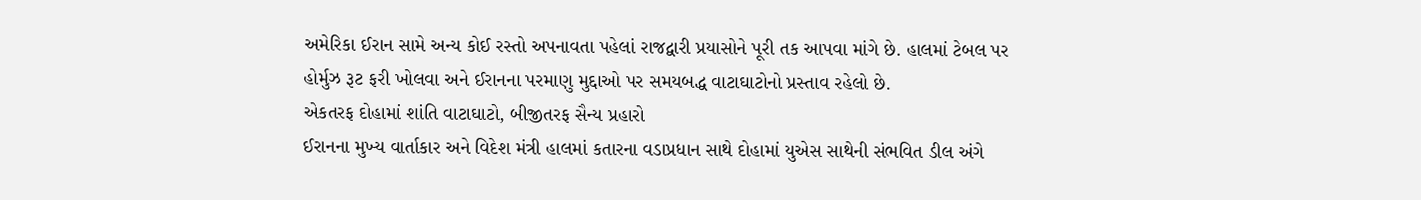અમેરિકા ઈરાન સામે અન્ય કોઈ રસ્તો અપનાવતા પહેલાં રાજદ્વારી પ્રયાસોને પૂરી તક આપવા માંગે છે. હાલમાં ટેબલ પર હોર્મુઝ રૂટ ફરી ખોલવા અને ઈરાનના પરમાણુ મુદ્દાઓ પર સમયબદ્ધ વાટાઘાટોનો પ્રસ્તાવ રહેલો છે.
એકતરફ દોહામાં શાંતિ વાટાઘાટો, બીજીતરફ સૈન્ય પ્રહારો
ઈરાનના મુખ્ય વાર્તાકાર અને વિદેશ મંત્રી હાલમાં કતારના વડાપ્રધાન સાથે દોહામાં યુએસ સાથેની સંભવિત ડીલ અંગે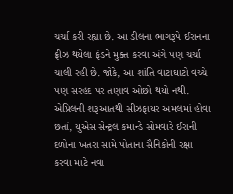ચર્ચા કરી રહ્યા છે. આ ડીલના ભાગરૂપે ઈરાનના ફ્રીઝ થયેલા ફંડને મુક્ત કરવા અંગે પણ ચર્ચા ચાલી રહી છે. જોકે, આ શાંતિ વાટાઘાટો વચ્ચે પણ સરહદ પર તણાવ ઓછો થયો નથી. એપ્રિલની શરૂઆતથી સીઝફાયર અમલમાં હોવા છતાં, યુએસ સેન્ટ્રલ કમાન્ડે સોમવારે ઈરાની દળોના ખતરા સામે પોતાના સૈનિકોની રક્ષા કરવા માટે નવા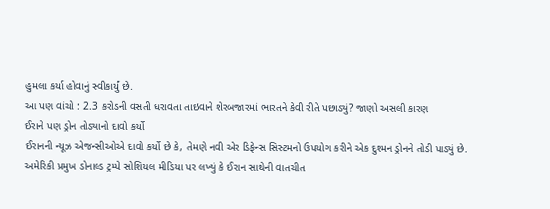હુમલા કર્યા હોવાનું સ્વીકાર્યું છે.
આ પણ વાંચો : 2.3 કરોડની વસતી ધરાવતા તાઇવાને શેરબજારમાં ભારતને કેવી રીતે પછાડ્યું? જાણો અસલી કારણ
ઈરાને પણ ડ્રોન તોડ્યાનો દાવો કર્યો
ઈરાનની ન્યૂઝ એજન્સીઓએ દાવો કર્યો છે કે, તેમણે નવી એર ડિફેન્સ સિસ્ટમનો ઉપયોગ કરીને એક દુશ્મન ડ્રોનને તોડી પાડ્યું છે. અમેરિકી પ્રમુખ ડોનાલ્ડ ટ્રમ્પે સોશિયલ મીડિયા પર લખ્યું કે ઈરાન સાથેની વાતચીત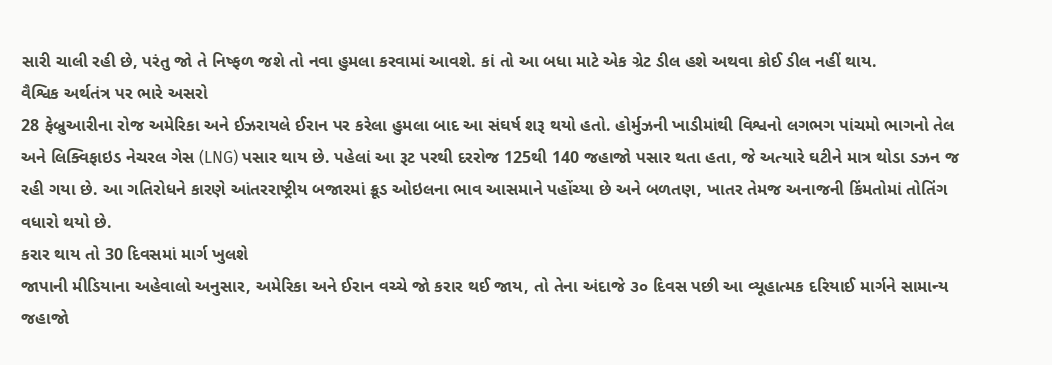સારી ચાલી રહી છે, પરંતુ જો તે નિષ્ફળ જશે તો નવા હુમલા કરવામાં આવશે. કાં તો આ બધા માટે એક ગ્રેટ ડીલ હશે અથવા કોઈ ડીલ નહીં થાય.
વૈશ્વિક અર્થતંત્ર પર ભારે અસરો
28 ફેબ્રુઆરીના રોજ અમેરિકા અને ઈઝરાયલે ઈરાન પર કરેલા હુમલા બાદ આ સંઘર્ષ શરૂ થયો હતો. હોર્મુઝની ખાડીમાંથી વિશ્વનો લગભગ પાંચમો ભાગનો તેલ અને લિક્વિફાઇડ નેચરલ ગેસ (LNG) પસાર થાય છે. પહેલાં આ રૂટ પરથી દરરોજ 125થી 140 જહાજો પસાર થતા હતા, જે અત્યારે ઘટીને માત્ર થોડા ડઝન જ રહી ગયા છે. આ ગતિરોધને કારણે આંતરરાષ્ટ્રીય બજારમાં ક્રૂડ ઓઇલના ભાવ આસમાને પહોંચ્યા છે અને બળતણ, ખાતર તેમજ અનાજની કિંમતોમાં તોતિંગ વધારો થયો છે.
કરાર થાય તો 30 દિવસમાં માર્ગ ખુલશે
જાપાની મીડિયાના અહેવાલો અનુસાર, અમેરિકા અને ઈરાન વચ્ચે જો કરાર થઈ જાય, તો તેના અંદાજે ૩૦ દિવસ પછી આ વ્યૂહાત્મક દરિયાઈ માર્ગને સામાન્ય જહાજો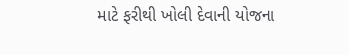માટે ફરીથી ખોલી દેવાની યોજના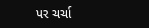પર ચર્ચા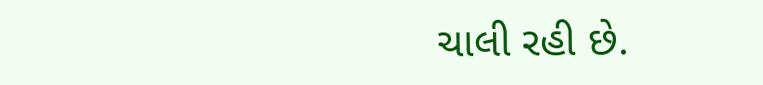ચાલી રહી છે.